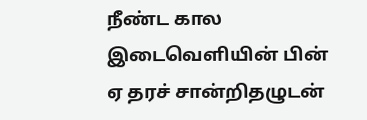நீண்ட கால இடைவெளியின் பின் ஏ தரச் சான்றிதழுடன்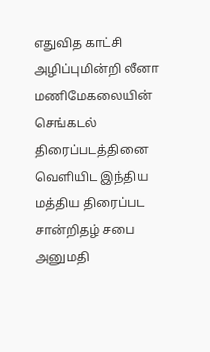எதுவித காட்சி அழிப்புமின்றி லீனா மணிமேகலையின் செங்கடல் திரைப்படத்தினை வெளியிட இந்திய மத்திய திரைப்பட சான்றிதழ் சபை அனுமதி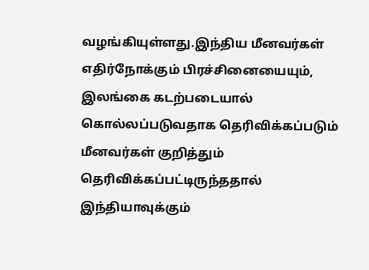வழங்கியுள்ளது.இந்திய மீனவர்கள் எதிர்நோக்கும் பிரச்சினையையும், இலங்கை கடற்படையால் கொல்லப்படுவதாக தெரிவிக்கப்படும் மீனவர்கள் குறித்தும் தெரிவிக்கப்பட்டிருந்ததால் இந்தியாவுக்கும்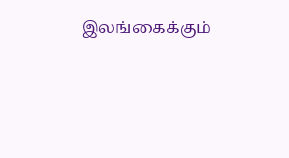இலங்கைக்கும்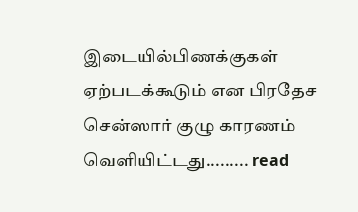இடையில்பிணக்குகள் ஏற்படக்கூடும் என பிரதேச சென்ஸார் குழு காரணம் வெளியிட்டது......... read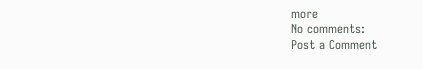more
No comments:
Post a Comment